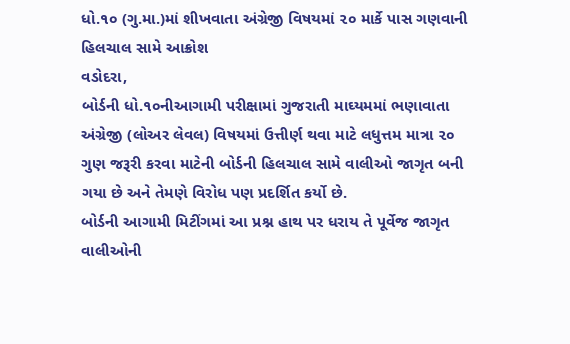ધો.૧૦ (ગુ.મા.)માં શીખવાતા અંગ્રેજી વિષયમાં ૨૦ માર્કે પાસ ગણવાની હિલચાલ સામે આક્રોશ
વડોદરા,
બોર્ડની ધો.૧૦નીઆગામી પરીક્ષામાં ગુજરાતી માઘ્યમમાં ભણાવાતા અંગ્રેજી (લોઅર લેવલ) વિષયમાં ઉત્તીર્ણ થવા માટે લધુત્તમ માત્રા ૨૦ ગુણ જરૂરી કરવા માટેની બોર્ડની હિલચાલ સામે વાલીઓ જાગૃત બની ગયા છે અને તેમણે વિરોધ પણ પ્રદર્શિત કર્યો છે.
બોર્ડની આગામી મિટીંગમાં આ પ્રશ્ન હાથ પર ધરાય તે પૂર્વેજ જાગૃત વાલીઓની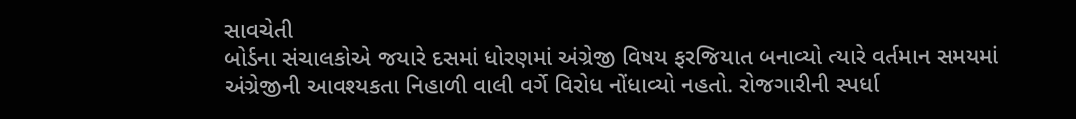સાવચેતી
બોર્ડના સંચાલકોએ જયારે દસમાં ધોરણમાં અંગ્રેજી વિષય ફરજિયાત બનાવ્યો ત્યારે વર્તમાન સમયમાં અંગ્રેજીની આવશ્યકતા નિહાળી વાલી વર્ગે વિરોધ નોંધાવ્યો નહતો. રોજગારીની સ્પર્ધા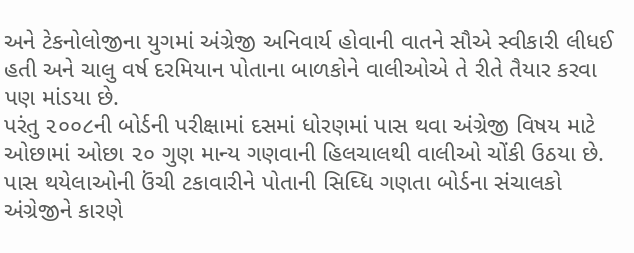અને ટેકનોલોજીના યુગમાં અંગ્રેજી અનિવાર્ય હોવાની વાતને સૌએ સ્વીકારી લીધઈ હતી અને ચાલુ વર્ષ દરમિયાન પોતાના બાળકોને વાલીઓએ તે રીતે તૈયાર કરવા પણ માંડયા છે.
પરંતુ ૨૦૦૮ની બોર્ડની પરીક્ષામાં દસમાં ધોરણમાં પાસ થવા અંગ્રેજી વિષય માટે ઓછામાં ઓછા ૨૦ ગુણ માન્ય ગણવાની હિલચાલથી વાલીઓ ચોંકી ઉઠયા છે.
પાસ થયેલાઓની ઉંચી ટકાવારીને પોતાની સિઘ્ધિ ગણતા બોર્ડના સંચાલકો અંગ્રેજીને કારણે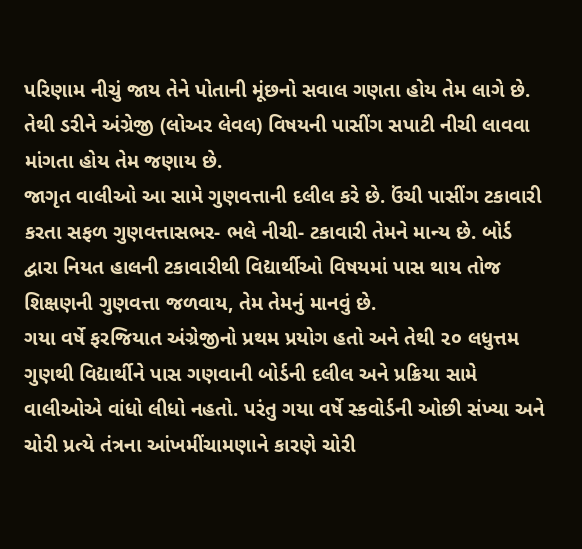પરિણામ નીચું જાય તેને પોતાની મૂંછનો સવાલ ગણતા હોય તેમ લાગે છે. તેથી ડરીને અંગ્રેજી (લોઅર લેવલ) વિષયની પાસીંગ સપાટી નીચી લાવવા માંગતા હોય તેમ જણાય છે.
જાગૃત વાલીઓ આ સામે ગુણવત્તાની દલીલ કરે છે. ઉંચી પાસીંગ ટકાવારી કરતા સફળ ગુણવત્તાસભર- ભલે નીચી- ટકાવારી તેમને માન્ય છે. બોર્ડ દ્વારા નિયત હાલની ટકાવારીથી વિદ્યાર્થીઓ વિષયમાં પાસ થાય તોજ શિક્ષણની ગુણવત્તા જળવાય, તેમ તેમનું માનવું છે.
ગયા વર્ષે ફરજિયાત અંગ્રેજીનો પ્રથમ પ્રયોગ હતો અને તેથી ૨૦ લધુત્તમ ગુણથી વિદ્યાર્થીને પાસ ગણવાની બોર્ડની દલીલ અને પ્રક્રિયા સામે વાલીઓએ વાંધો લીધો નહતો. પરંતુ ગયા વર્ષે સ્કવોર્ડની ઓછી સંખ્યા અને ચોરી પ્રત્યે તંત્રના આંખમીંચામણાને કારણે ચોરી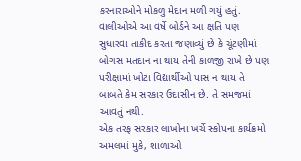કરનારાઓને મોકળુ મેદાન મળી ગયું હતું.
વાલીઓએ આ વર્ષે બોર્ડને આ ક્ષતિ પણ સુધારવા તાકીદ કરતા જણાવ્યું છે કે ચૂંટણીમાં બોગસ મતદાન ના થાય તેની કાળજી રાખે છે પણ પરીક્ષામાં ખોટા વિદ્યાર્થીઓ પાસ ન થાય તે બાબતે કેમ સરકાર ઉદાસીન છે. તે સમજમાં આવતું નથી.
એક તરફ સરકાર લાખોના ખર્ચે સ્કોપના કાર્યક્રમો અમલમાં મુકે, શાળાઓ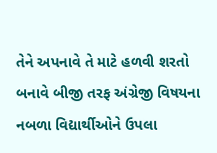તેને અપનાવે તે માટે હળવી શરતો બનાવે બીજી તરફ અંગ્રેજી વિષયના નબળા વિદ્યાર્થીઓને ઉપલા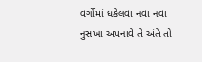વર્ગોમાં ધકેલવા નવા નવા નુસખા અપનાવે તે અંતે તો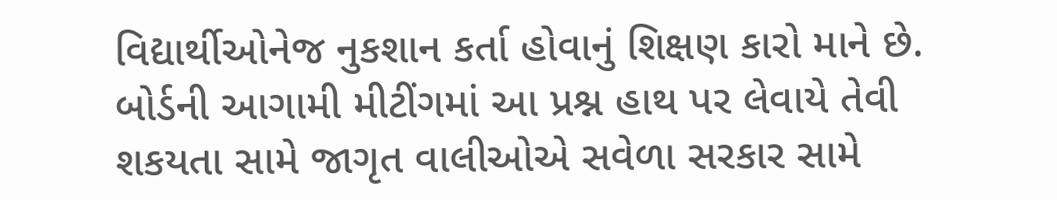વિદ્યાર્થીઓનેજ નુકશાન કર્તા હોવાનું શિક્ષણ કારો માને છે.
બોર્ડની આગામી મીટીંગમાં આ પ્રશ્ન હાથ પર લેવાયે તેવી શકયતા સામે જાગૃત વાલીઓએ સવેળા સરકાર સામે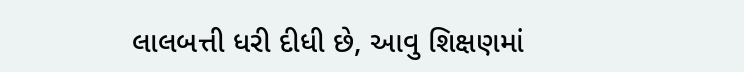લાલબત્તી ધરી દીધી છે, આવુ શિક્ષણમાં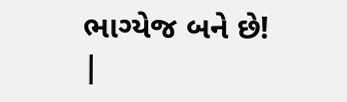ભાગ્યેજ બને છે!
|